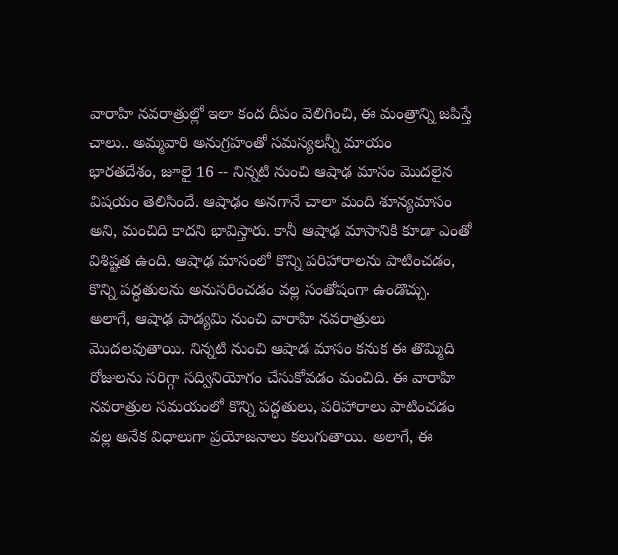వారాహి నవరాత్రుల్లో ఇలా కంద దీపం వెలిగించి, ఈ మంత్రాన్ని జపిస్తే చాలు.. అమ్మవారి అనుగ్రహంతో సమస్యలన్నీ మాయం
భారతదేశం, జూలై 16 -- నిన్నటి నుంచి ఆషాఢ మాసం మొదలైన విషయం తెలిసిందే. ఆషాఢం అనగానే చాలా మంది శూన్యమాసం అని, మంచిది కాదని భావిస్తారు. కానీ ఆషాఢ మాసానికి కూడా ఎంతో విశిష్టత ఉంది. ఆషాఢ మాసంలో కొన్ని పరిహారాలను పాటించడం, కొన్ని పద్ధతులను అనుసరించడం వల్ల సంతోషంగా ఉండొచ్చు.
అలాగే, ఆషాఢ పాడ్యమి నుంచి వారాహి నవరాత్రులు మొదలవుతాయి. నిన్నటి నుంచి ఆషాడ మాసం కనుక ఈ తొమ్మిది రోజులను సరిగ్గా సద్వినియోగం చేసుకోవడం మంచిది. ఈ వారాహి నవరాత్రుల సమయంలో కొన్ని పద్ధతులు, పరిహారాలు పాటించడం వల్ల అనేక విధాలుగా ప్రయోజనాలు కలుగుతాయి. అలాగే, ఈ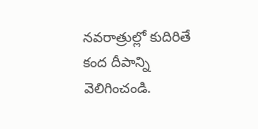నవరాత్రుల్లో కుదిరితే కంద దీపాన్ని వెలిగించండి.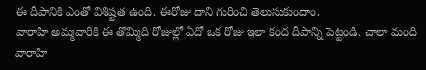ఈ దీపానికి ఎంతో విశిష్టత ఉంది. ఈరోజు దాని గురించి తెలుసుకుందాం.
వారాహి అమ్మవారికి ఈ తొమ్మిది రోజుల్లో ఏదో ఒక రోజు ఇలా కంద దీపాన్ని పెట్టండి. చాలా మంది వారాహి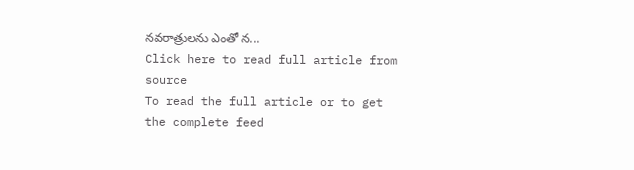నవరాత్రులను ఎంతో న...
Click here to read full article from source
To read the full article or to get the complete feed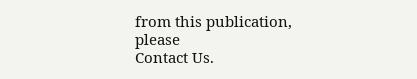from this publication, please
Contact Us.